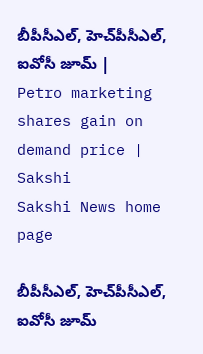బీపీసీఎల్‌, హెచ్‌పీసీఎల్‌, ఐవోసీ జూమ్‌ | Petro marketing shares gain on demand price | Sakshi
Sakshi News home page

బీపీసీఎల్‌, హెచ్‌పీసీఎల్‌, ఐవోసీ జూమ్‌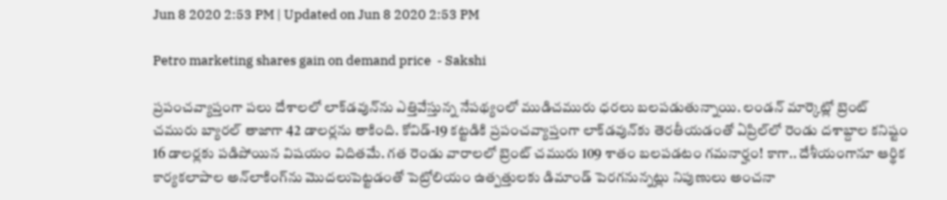Jun 8 2020 2:53 PM | Updated on Jun 8 2020 2:53 PM

Petro marketing shares gain on demand price  - Sakshi

ప్రపంచవ్యాప్తంగా పలు దేశాలలో లాక్‌డవున్‌ను ఎత్తివేస్తున్న నేపథ్యంలో ముడిచమురు ధరలు బలపడుతున్నాయి. లండన్‌ మార్కెట్లో బ్రెంట్‌ చమురు బ్యారల్‌ తాజాగా 42 డాలర్లను తాకింది. కోవిడ్‌-19 కట్టడికి ప్రపంచవ్యాప్తంగా లాక్‌డవున్‌కు తెరతీయడంతో ఏప్రిల్‌లో రెండు దశాబ్దాల కనిష్టం 16 డాలర్లకు పడిపోయిన విషయం విదితమే. గత రెండు వారాలలో బ్రెంట్‌ చమురు 109 శాతం బలపడటం గమనార్హం! కాగా.. దేశీయంగానూ ఆర్థిక కార్యకలాపాల అన్‌లాకింగ్‌ను మొదలుపెట్టడంతో పెట్రోలియం ఉత్పత్తులకు డిమాండ్‌ పెరగనున్నట్లు నిపుణులు అంచనా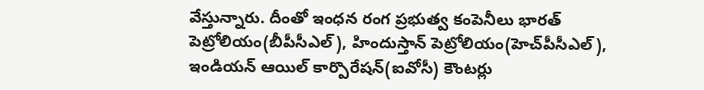వేస్తున్నారు. దీంతో ఇంధన రంగ ప్రభుత్వ కంపెనీలు భారత్‌ పెట్రోలియం(బీపీసీఎల్‌), హిందుస్తాన్‌ పెట్రోలియం(హెచ్‌పీసీఎల్‌), ఇండియన్‌ ఆయిల్‌ కార్పొరేషన్‌(ఐవోసీ) కౌంటర్లు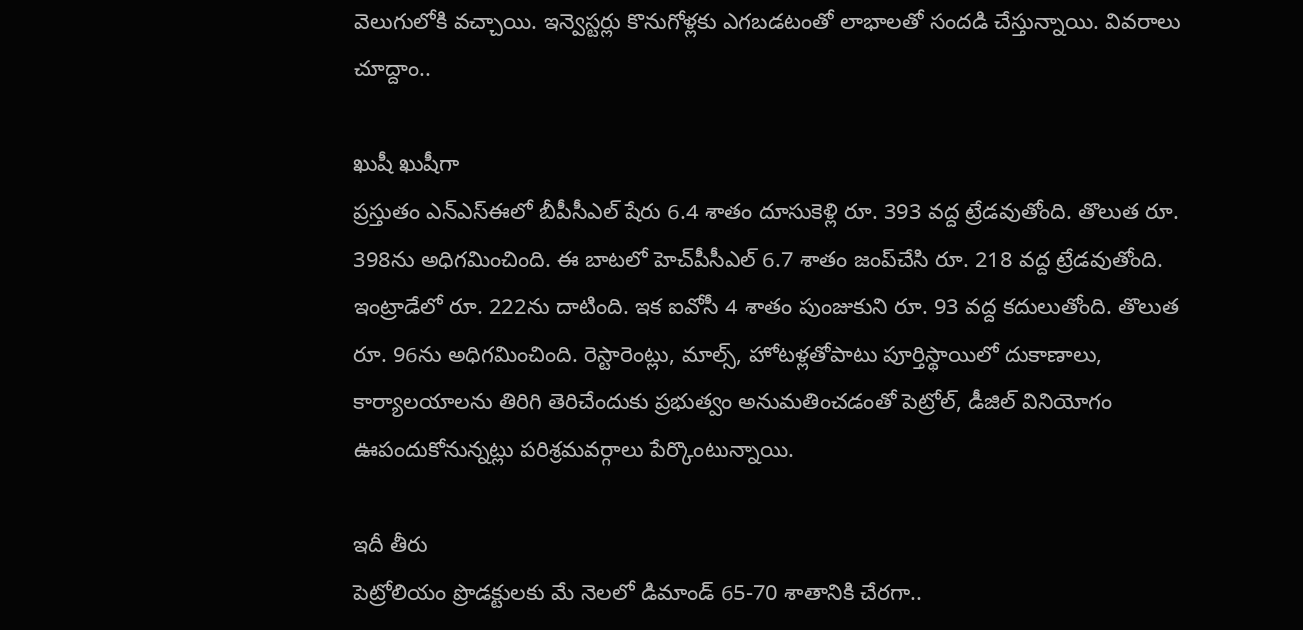వెలుగులోకి వచ్చాయి. ఇన్వెస్టర్లు కొనుగోళ్లకు ఎగబడటంతో లాభాలతో సందడి చేస్తున్నాయి. వివరాలు చూద్దాం..

ఖుషీ ఖుషీగా
ప్రస్తుతం ఎన్‌ఎస్‌ఈలో బీపీసీఎల్‌ షేరు 6.4 శాతం దూసుకెళ్లి రూ. 393 వద్ద ట్రేడవుతోంది. తొలుత రూ. 398ను అధిగమించింది. ఈ బాటలో హెచ్‌పీసీఎల్‌ 6.7 శాతం జంప్‌చేసి రూ. 218 వద్ద ట్రేడవుతోంది. ఇంట్రాడేలో రూ. 222ను దాటింది. ఇక ఐవోసీ 4 శాతం పుంజుకుని రూ. 93 వద్ద కదులుతోంది. తొలుత రూ. 96ను అధిగమించింది. రెస్టారెంట్లు, మాల్స్‌, హోటళ్లతోపాటు పూర్తిస్థాయిలో దుకాణాలు, కార్యాలయాలను తిరిగి తెరిచేందుకు ప్రభుత్వం అనుమతించడంతో పెట్రోల్‌, డీజిల్‌ వినియోగం ఊపందుకోనున్నట్లు పరిశ్రమవర్గాలు పేర్కొంటున్నాయి.

ఇదీ తీరు
పెట్రోలియం ప్రొడక్టులకు మే నెలలో డిమాండ్‌ 65-70 శాతానికి చేరగా..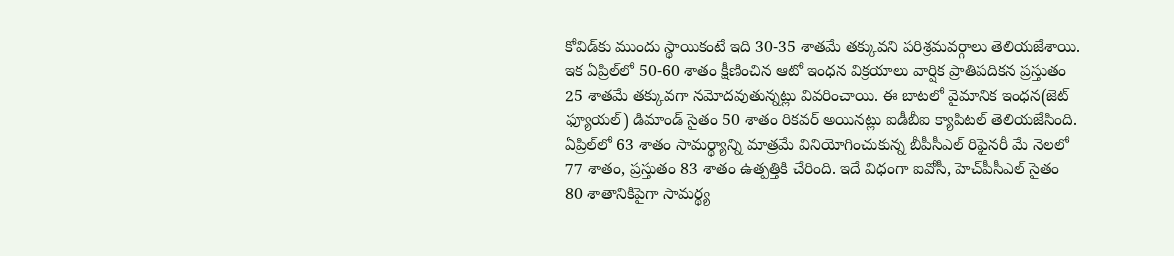కోవిడ్‌కు ముందు స్థాయికంటే ఇది 30-35 శాతమే తక్కువని పరిశ్రమవర్గాలు తెలియజేశాయి. ఇక ఏప్రిల్‌లో 50-60 శాతం క్షీణించిన ఆటో ఇంధన విక్రయాలు వార్షిక ప్రాతిపదికన ప్రస్తుతం 25 శాతమే తక్కువగా నమోదవుతున్నట్లు వివరించాయి. ఈ బాటలో వైమానిక ఇంధన(జెట్‌ ఫ్యూయల్‌) డిమాండ్‌ సైతం 50 శాతం రికవర్‌ అయినట్లు ఐడీబీఐ క్యాపిటల్‌ తెలియజేసింది. ఏప్రిల్‌లో 63 శాతం సామర్థ్యాన్ని మాత్రమే వినియోగించుకున్న బీపీసీఎల్‌ రిఫైనరీ మే నెలలో 77 శాతం, ప్రస్తుతం 83 శాతం ఉత్పత్తికి చేరింది. ఇదే విధంగా ఐవోసీ, హెచ్‌పీసీఎల్‌ సైతం 80 శాతానికిపైగా సామర్థ్య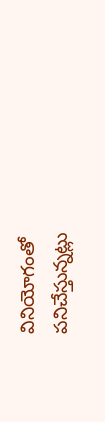వినియోగంతో పనిచేస్తున్నట్లు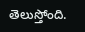తెలుస్తోంది.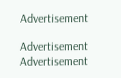Advertisement

Advertisement
Advertisement